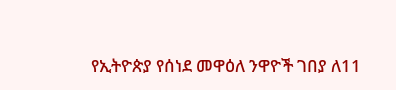የኢትዮጵያ የሰነደ መዋዕለ ንዋዮች ገበያ ለ11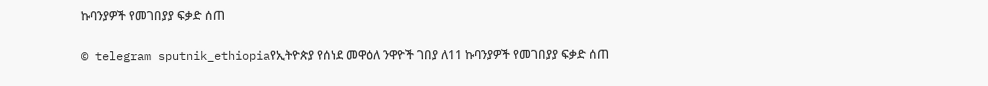ኩባንያዎች የመገበያያ ፍቃድ ሰጠ

© telegram sputnik_ethiopiaየኢትዮጵያ የሰነደ መዋዕለ ንዋዮች ገበያ ለ11 ኩባንያዎች የመገበያያ ፍቃድ ሰጠ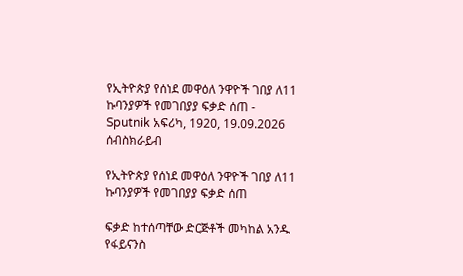የኢትዮጵያ የሰነደ መዋዕለ ንዋዮች ገበያ ለ11 ኩባንያዎች የመገበያያ ፍቃድ ሰጠ - Sputnik አፍሪካ, 1920, 19.09.2026
ሰብስክራይብ

የኢትዮጵያ የሰነደ መዋዕለ ንዋዮች ገበያ ለ11 ኩባንያዎች የመገበያያ ፍቃድ ሰጠ

ፍቃድ ከተሰጣቸው ድርጅቶች መካከል አንዱ የፋይናንስ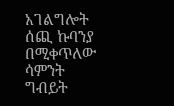አገልግሎት ሰጪ ኩባንያ በሚቀጥለው ሳምንት ግብይት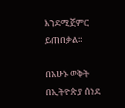እንደሚጀምር ይጠበቃል።

በአሁኑ ወቅት በኢትዮጵያ ሰነደ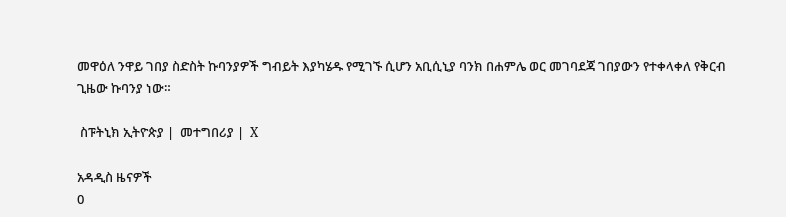መዋዕለ ንዋይ ገበያ ስድስት ኩባንያዎች ግብይት እያካሄዱ የሚገኙ ሲሆን አቢሲኒያ ባንክ በሐምሌ ወር መገባደጃ ገበያውን የተቀላቀለ የቅርብ ጊዜው ኩባንያ ነው።

 ስፑትኒክ ኢትዮጵያ |  መተግበሪያ |  X

አዳዲስ ዜናዎች
0